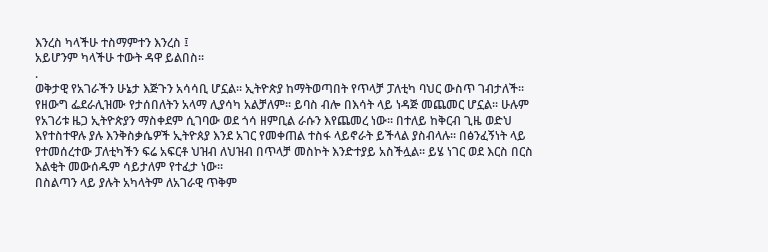እንረስ ካላችሁ ተስማምተን እንረስ ፤
አይሆንም ካላችሁ ተውት ዳዋ ይልበስ፡፡
.
ወቅታዊ የአገራችን ሁኔታ እጅጉን አሳሳቢ ሆኗል፡፡ ኢትዮጵያ ከማትወጣበት የጥላቻ ፓለቲካ ባህር ውስጥ ገብታለች፡፡ የዘውግ ፌደራሊዝሙ የታሰበለትን አላማ ሊያሳካ አልቻለም፡፡ ይባስ ብሎ በእሳት ላይ ነዳጅ መጨመር ሆኗል፡፡ ሁሉም የአገሪቱ ዜጋ ኢትዮጵያን ማስቀደም ሲገባው ወደ ጎሳ ዘምቢል ራሱን እየጨመረ ነው፡፡ በተለይ ከቅርብ ጊዜ ወድህ እየተስተዋሉ ያሉ እንቅስቃሴዎች ኢትዮጰያ እንደ አገር የመቀጠል ተስፋ ላይኖራት ይችላል ያስብላሉ፡፡ በፅንፈኝነት ላይ የተመሰረተው ፓለቲካችን ፍሬ አፍርቶ ህዝብ ለህዝብ በጥላቻ መስኮት እንድተያይ አስችሏል፡፡ ይሄ ነገር ወደ እርስ በርስ እልቂት መውሰዱም ሳይታለም የተፈታ ነው፡፡
በስልጣን ላይ ያሉት አካላትም ለአገራዊ ጥቅም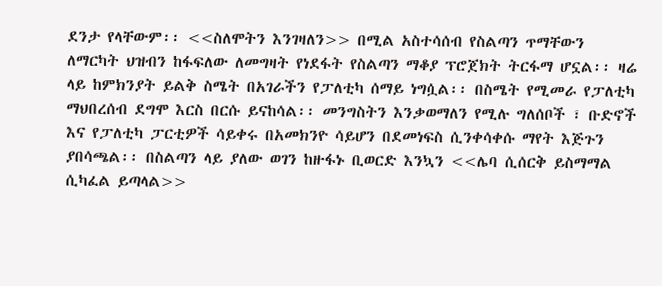ደንታ የላቸውም፡፡ <<ስለሞትን እንገዛለን>> በሚል አስተሳሰብ የስልጣን ጥማቸውን ለማርካት ህዝብን ከፋፍለው ለመግዛት የነደፋት የስልጣን ማቆያ ፕሮጀክት ትርፋማ ሆኗል፡፡ ዛሬ ላይ ከምክንያት ይልቅ ስሜት በአገራችን የፓለቲካ ሰማይ ነግሷል፡፡ በስሜት የሚመራ የፓለቲካ ማህበረሰብ ደግሞ እርስ በርሱ ይናከሳል፡፡ መንግስትን እንቃወማለን የሚሉ ግለሰቦች ፣ ቡድኖች እና የፓለቲካ ፓርቲዎች ሳይቀሩ በአመክንዮ ሳይሆን በደመነፍስ ሲንቀሳቀሱ ማየት እጅጉን ያበሳጫል፡፡ በስልጣን ላይ ያለው ወገን ከዙፋኑ ቢወርድ እንኳን <<ሌባ ሲሰርቅ ይስማማል ሲካፈል ይጣላል>>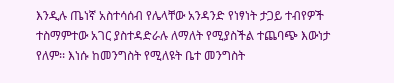እንዲሉ ጤነኛ አስተሳሰብ የሌላቸው አንዳንድ የነፃነት ታጋይ ተብየዎች ተስማምተው አገር ያስተዳድራሉ ለማለት የሚያስችል ተጨባጭ እውነታ የለም፡፡ እነሱ ከመንግስት የሚለዩት ቤተ መንግስት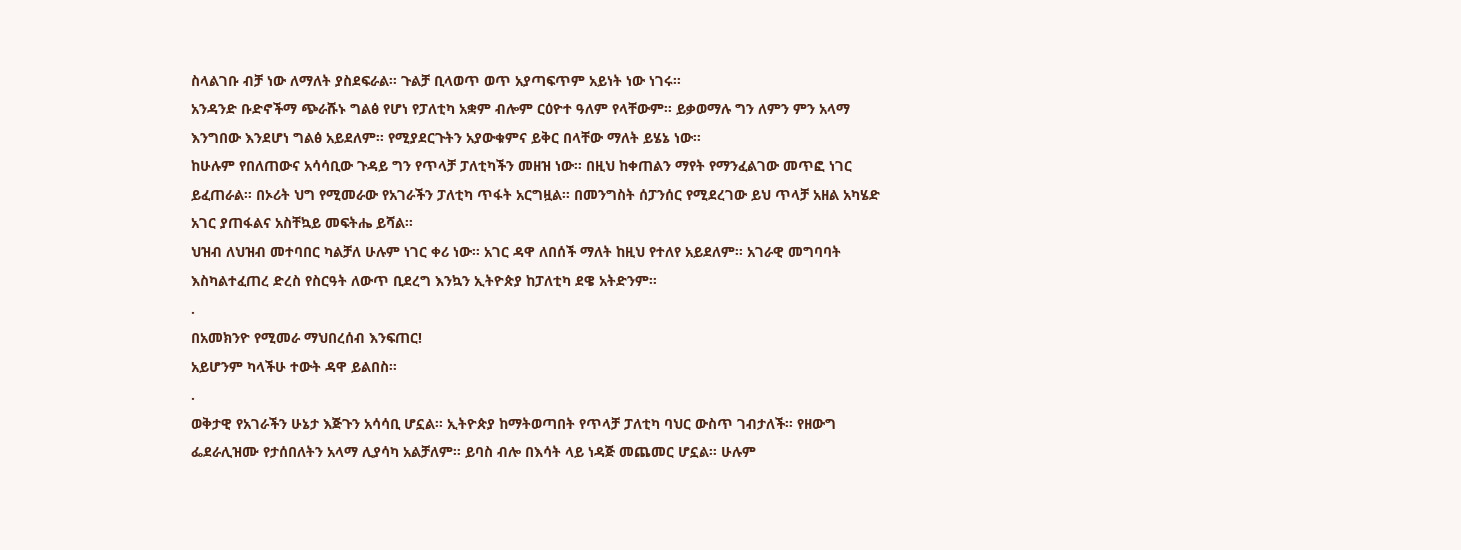ስላልገቡ ብቻ ነው ለማለት ያስደፍራል፡፡ ጉልቻ ቢላወጥ ወጥ አያጣፍጥም አይነት ነው ነገሩ፡፡
አንዳንድ ቡድኖችማ ጭራሹኑ ግልፅ የሆነ የፓለቲካ አቋም ብሎም ርዕዮተ ዓለም የላቸውም፡፡ ይቃወማሉ ግን ለምን ምን አላማ እንግበው እንደሆነ ግልፅ አይደለም፡፡ የሚያደርጉትን አያውቁምና ይቅር በላቸው ማለት ይሄኔ ነው፡፡
ከሁሉም የበለጠውና አሳሳቢው ጉዳይ ግን የጥላቻ ፓለቲካችን መዘዝ ነው፡፡ በዚህ ከቀጠልን ማየት የማንፈልገው መጥፎ ነገር ይፈጠራል፡፡ በኦሪት ህግ የሚመራው የአገራችን ፓለቲካ ጥፋት አርግዟል፡፡ በመንግስት ሰፓንሰር የሚደረገው ይህ ጥላቻ አዘል አካሄድ አገር ያጠፋልና አስቸኳይ መፍትሔ ይሻል፡፡
ህዝብ ለህዝብ መተባበር ካልቻለ ሁሉም ነገር ቀሪ ነው፡፡ አገር ዳዋ ለበሰች ማለት ከዚህ የተለየ አይደለም፡፡ አገራዊ መግባባት እስካልተፈጠረ ድረስ የስርዓት ለውጥ ቢደረግ እንኳን ኢትዮጵያ ከፓለቲካ ደዌ አትድንም፡፡
.
በአመክንዮ የሚመራ ማህበረሰብ እንፍጠር!
አይሆንም ካላችሁ ተውት ዳዋ ይልበስ፡፡
.
ወቅታዊ የአገራችን ሁኔታ እጅጉን አሳሳቢ ሆኗል፡፡ ኢትዮጵያ ከማትወጣበት የጥላቻ ፓለቲካ ባህር ውስጥ ገብታለች፡፡ የዘውግ ፌደራሊዝሙ የታሰበለትን አላማ ሊያሳካ አልቻለም፡፡ ይባስ ብሎ በእሳት ላይ ነዳጅ መጨመር ሆኗል፡፡ ሁሉም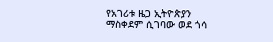የአገሪቱ ዜጋ ኢትዮጵያን ማስቀደም ሲገባው ወደ ጎሳ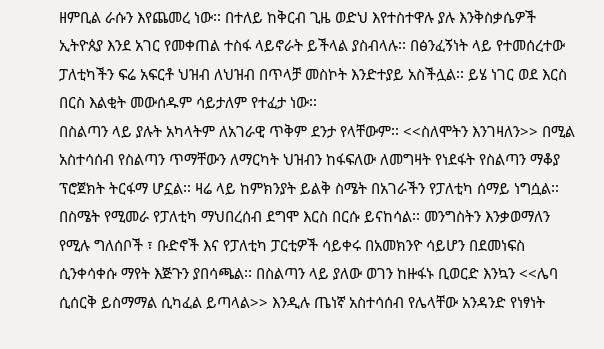ዘምቢል ራሱን እየጨመረ ነው፡፡ በተለይ ከቅርብ ጊዜ ወድህ እየተስተዋሉ ያሉ እንቅስቃሴዎች ኢትዮጰያ እንደ አገር የመቀጠል ተስፋ ላይኖራት ይችላል ያስብላሉ፡፡ በፅንፈኝነት ላይ የተመሰረተው ፓለቲካችን ፍሬ አፍርቶ ህዝብ ለህዝብ በጥላቻ መስኮት እንድተያይ አስችሏል፡፡ ይሄ ነገር ወደ እርስ በርስ እልቂት መውሰዱም ሳይታለም የተፈታ ነው፡፡
በስልጣን ላይ ያሉት አካላትም ለአገራዊ ጥቅም ደንታ የላቸውም፡፡ <<ስለሞትን እንገዛለን>> በሚል አስተሳሰብ የስልጣን ጥማቸውን ለማርካት ህዝብን ከፋፍለው ለመግዛት የነደፋት የስልጣን ማቆያ ፕሮጀክት ትርፋማ ሆኗል፡፡ ዛሬ ላይ ከምክንያት ይልቅ ስሜት በአገራችን የፓለቲካ ሰማይ ነግሷል፡፡ በስሜት የሚመራ የፓለቲካ ማህበረሰብ ደግሞ እርስ በርሱ ይናከሳል፡፡ መንግስትን እንቃወማለን የሚሉ ግለሰቦች ፣ ቡድኖች እና የፓለቲካ ፓርቲዎች ሳይቀሩ በአመክንዮ ሳይሆን በደመነፍስ ሲንቀሳቀሱ ማየት እጅጉን ያበሳጫል፡፡ በስልጣን ላይ ያለው ወገን ከዙፋኑ ቢወርድ እንኳን <<ሌባ ሲሰርቅ ይስማማል ሲካፈል ይጣላል>> እንዲሉ ጤነኛ አስተሳሰብ የሌላቸው አንዳንድ የነፃነት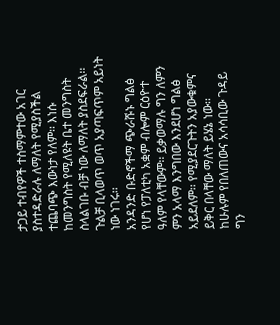ታጋይ ተብየዎች ተስማምተው አገር ያስተዳድራሉ ለማለት የሚያስችል ተጨባጭ እውነታ የለም፡፡ እነሱ ከመንግስት የሚለዩት ቤተ መንግስት ስላልገቡ ብቻ ነው ለማለት ያስደፍራል፡፡ ጉልቻ ቢላወጥ ወጥ አያጣፍጥም አይነት ነው ነገሩ፡፡
አንዳንድ ቡድኖችማ ጭራሹኑ ግልፅ የሆነ የፓለቲካ አቋም ብሎም ርዕዮተ ዓለም የላቸውም፡፡ ይቃወማሉ ግን ለምን ምን አላማ እንግበው እንደሆነ ግልፅ አይደለም፡፡ የሚያደርጉትን አያውቁምና ይቅር በላቸው ማለት ይሄኔ ነው፡፡
ከሁሉም የበለጠውና አሳሳቢው ጉዳይ ግን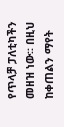የጥላቻ ፓለቲካችን መዘዝ ነው፡፡ በዚህ ከቀጠልን ማየት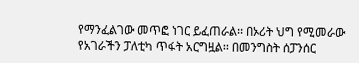የማንፈልገው መጥፎ ነገር ይፈጠራል፡፡ በኦሪት ህግ የሚመራው የአገራችን ፓለቲካ ጥፋት አርግዟል፡፡ በመንግስት ሰፓንሰር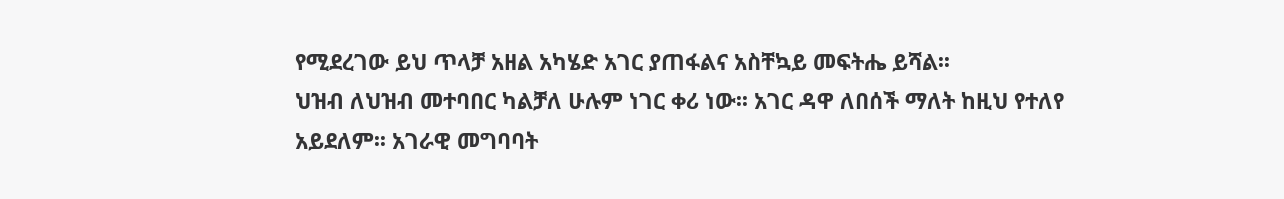የሚደረገው ይህ ጥላቻ አዘል አካሄድ አገር ያጠፋልና አስቸኳይ መፍትሔ ይሻል፡፡
ህዝብ ለህዝብ መተባበር ካልቻለ ሁሉም ነገር ቀሪ ነው፡፡ አገር ዳዋ ለበሰች ማለት ከዚህ የተለየ አይደለም፡፡ አገራዊ መግባባት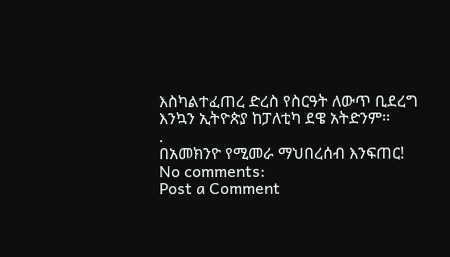እስካልተፈጠረ ድረስ የስርዓት ለውጥ ቢደረግ እንኳን ኢትዮጵያ ከፓለቲካ ደዌ አትድንም፡፡
.
በአመክንዮ የሚመራ ማህበረሰብ እንፍጠር!
No comments:
Post a Comment